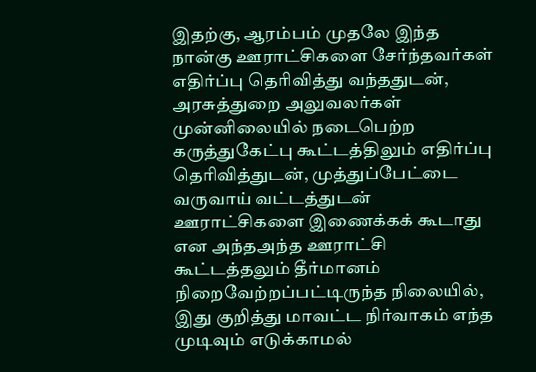இதற்கு, ஆரம்பம் முதலே இந்த நான்கு ஊராட்சிகளை சேர்ந்தவர்கள் எதிர்ப்பு தெரிவித்து வந்ததுடன், அரசுத்துறை அலுவலர்கள் முன்னிலையில் நடைபெற்ற கருத்துகேட்பு கூட்டத்திலும் எதிர்ப்பு தெரிவித்துடன், முத்துப்பேட்டை வருவாய் வட்டத்துடன் ஊராட்சிகளை இணைக்கக் கூடாது என அந்தஅந்த ஊராட்சி கூட்டத்தலும் தீர்மானம் நிறைவேற்றப்பட்டிருந்த நிலையில், இது குறித்து மாவட்ட நிர்வாகம் எந்த முடிவும் எடுக்காமல்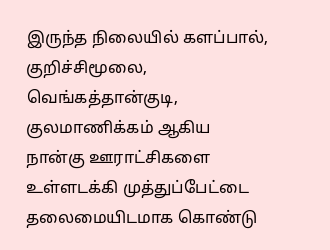இருந்த நிலையில் களப்பால், குறிச்சிமூலை, வெங்கத்தான்குடி, குலமாணிக்கம் ஆகிய நான்கு ஊராட்சிகளை உள்ளடக்கி முத்துப்பேட்டை தலைமையிடமாக கொண்டு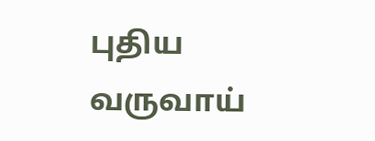புதிய வருவாய்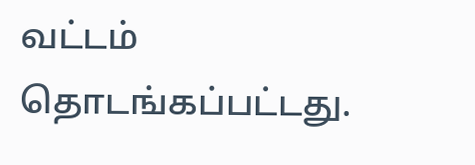வட்டம் தொடங்கப்பட்டது.